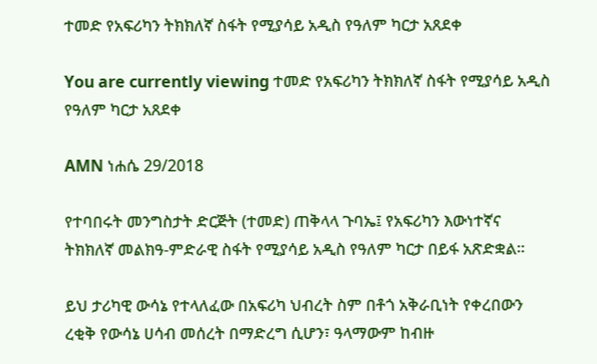ተመድ የአፍሪካን ትክክለኛ ስፋት የሚያሳይ አዲስ የዓለም ካርታ አጸደቀ

You are currently viewing ተመድ የአፍሪካን ትክክለኛ ስፋት የሚያሳይ አዲስ የዓለም ካርታ አጸደቀ

AMN ነሐሴ 29/2018

የተባበሩት መንግስታት ድርጅት (ተመድ) ጠቅላላ ጉባኤ፤ የአፍሪካን እውነተኛና ትክክለኛ መልክዓ-ምድራዊ ስፋት የሚያሳይ አዲስ የዓለም ካርታ በይፋ አጽድቋል።

ይህ ታሪካዊ ውሳኔ የተላለፈው በአፍሪካ ህብረት ስም በቶጎ አቅራቢነት የቀረበውን ረቂቅ የውሳኔ ሀሳብ መሰረት በማድረግ ሲሆን፣ ዓላማውም ከብዙ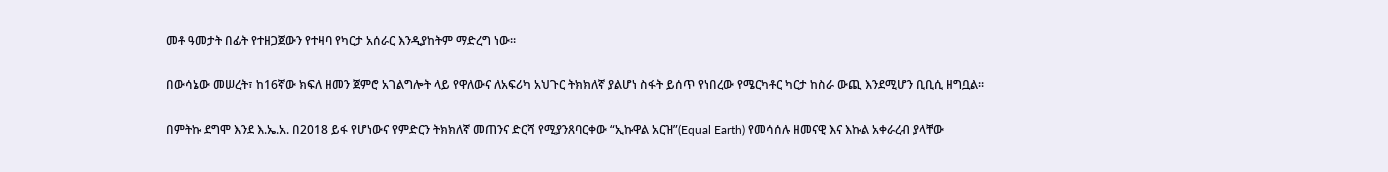መቶ ዓመታት በፊት የተዘጋጀውን የተዛባ የካርታ አሰራር እንዲያከትም ማድረግ ነው።

በውሳኔው መሠረት፣ ከ16ኛው ክፍለ ዘመን ጀምሮ አገልግሎት ላይ የዋለውና ለአፍሪካ አህጉር ትክክለኛ ያልሆነ ስፋት ይሰጥ የነበረው የሜርካቶር ካርታ ከስራ ውጪ እንደሚሆን ቢቢሲ ዘግቧል።

በምትኩ ደግሞ እንደ እ.ኤ.አ. በ2018 ይፋ የሆነውና የምድርን ትክክለኛ መጠንና ድርሻ የሚያንጸባርቀው “ኢኩዋል አርዝ”(Equal Earth) የመሳሰሉ ዘመናዊ እና እኩል አቀራረብ ያላቸው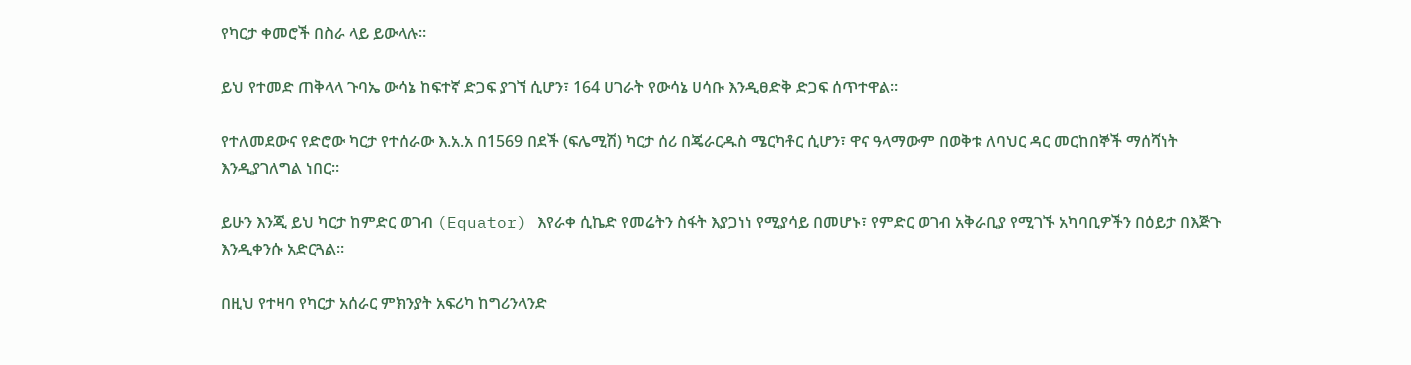የካርታ ቀመሮች በስራ ላይ ይውላሉ።

ይህ የተመድ ጠቅላላ ጉባኤ ውሳኔ ከፍተኛ ድጋፍ ያገኘ ሲሆን፣ 164 ሀገራት የውሳኔ ሀሳቡ እንዲፀድቅ ድጋፍ ሰጥተዋል።

የተለመደውና የድሮው ካርታ የተሰራው እ.አ.አ በ1569 በደች (ፍሌሚሽ) ካርታ ሰሪ በጄራርዱስ ሜርካቶር ሲሆን፣ ዋና ዓላማውም በወቅቱ ለባህር ዳር መርከበኞች ማሰሻነት እንዲያገለግል ነበር።

ይሁን እንጂ ይህ ካርታ ከምድር ወገብ (Equator) እየራቀ ሲኬድ የመሬትን ስፋት እያጋነነ የሚያሳይ በመሆኑ፣ የምድር ወገብ አቅራቢያ የሚገኙ አካባቢዎችን በዕይታ በእጅጉ እንዲቀንሱ አድርጓል።

በዚህ የተዛባ የካርታ አሰራር ምክንያት አፍሪካ ከግሪንላንድ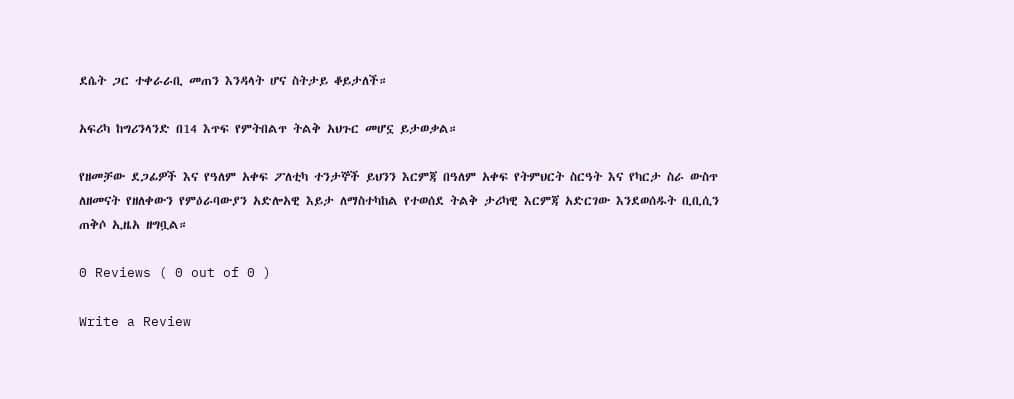ደሴት ጋር ተቀራራቢ መጠን እንዳላት ሆና ስትታይ ቆይታለች።

አፍሪካ ከግሪንላንድ በ14 እጥፍ የምትበልጥ ትልቅ አህጉር መሆኗ ይታወቃል።

የዘመቻው ደጋፊዎች እና የዓለም አቀፍ ፖለቲካ ተንታኞች ይህንን እርምጃ በዓለም አቀፍ የትምህርት ስርዓት እና የካርታ ስራ ውስጥ ለዘመናት የዘለቀውን የምዕራባውያን አድሎአዊ እይታ ለማስተካከል የተወሰደ ትልቅ ታሪካዊ እርምጃ አድርገው እንደወሰዱት ቢቢሲን ጠቅሶ ኢዜአ ዘግቧል።

0 Reviews ( 0 out of 0 )

Write a Review